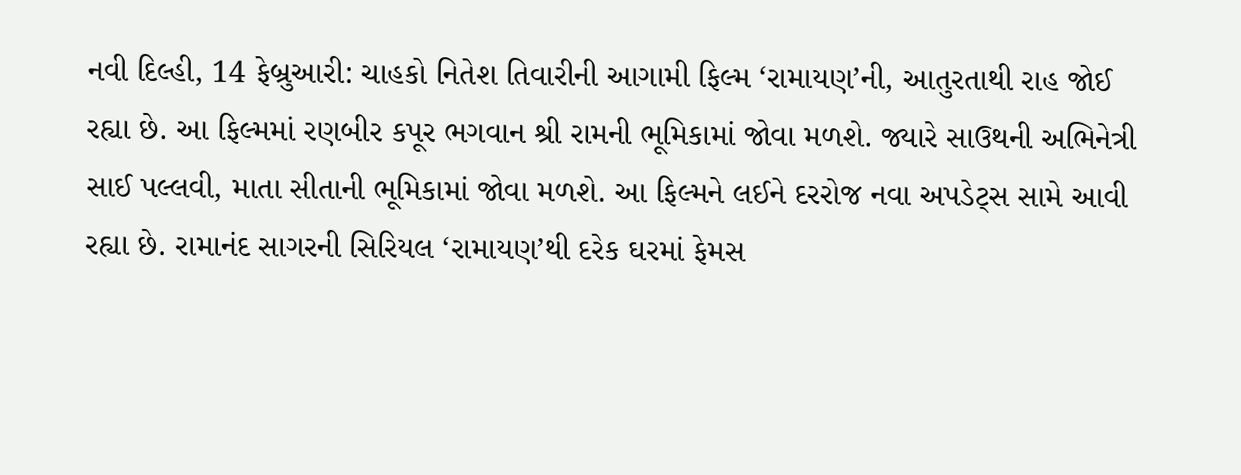નવી દિલ્હી, 14 ફેબ્રુઆરી: ચાહકો નિતેશ તિવારીની આગામી ફિલ્મ ‘રામાયણ’ની, આતુરતાથી રાહ જોઈ રહ્યા છે. આ ફિલ્મમાં રણબીર કપૂર ભગવાન શ્રી રામની ભૂમિકામાં જોવા મળશે. જ્યારે સાઉથની અભિનેત્રી સાઈ પલ્લવી, માતા સીતાની ભૂમિકામાં જોવા મળશે. આ ફિલ્મને લઈને દરરોજ નવા અપડેટ્સ સામે આવી રહ્યા છે. રામાનંદ સાગરની સિરિયલ ‘રામાયણ’થી દરેક ઘરમાં ફેમસ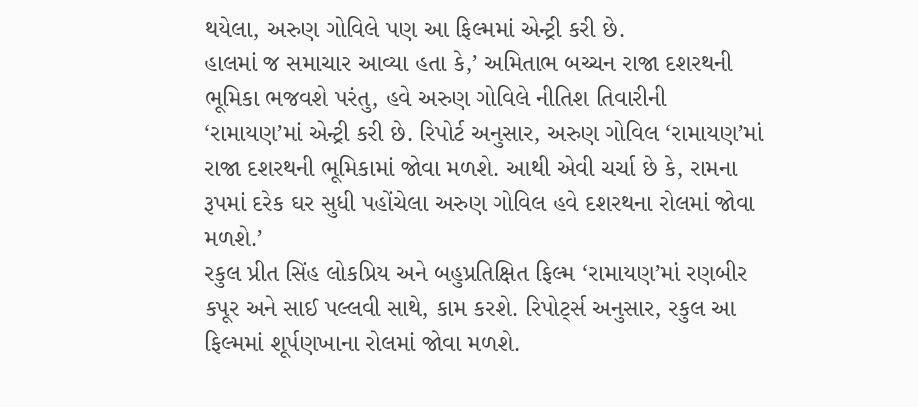થયેલા, અરુણ ગોવિલે પણ આ ફિલ્મમાં એન્ટ્રી કરી છે.
હાલમાં જ સમાચાર આવ્યા હતા કે,’ અમિતાભ બચ્ચન રાજા દશરથની ભૂમિકા ભજવશે પરંતુ, હવે અરુણ ગોવિલે નીતિશ તિવારીની ‘રામાયણ’માં એન્ટ્રી કરી છે. રિપોર્ટ અનુસાર, અરુણ ગોવિલ ‘રામાયણ’માં રાજા દશરથની ભૂમિકામાં જોવા મળશે. આથી એવી ચર્ચા છે કે, રામના રૂપમાં દરેક ઘર સુધી પહોંચેલા અરુણ ગોવિલ હવે દશરથના રોલમાં જોવા મળશે.’
રકુલ પ્રીત સિંહ લોકપ્રિય અને બહુપ્રતિક્ષિત ફિલ્મ ‘રામાયણ’માં રણબીર કપૂર અને સાઈ પલ્લવી સાથે, કામ કરશે. રિપોર્ટ્સ અનુસાર, રકુલ આ ફિલ્મમાં શૂર્પણખાના રોલમાં જોવા મળશે.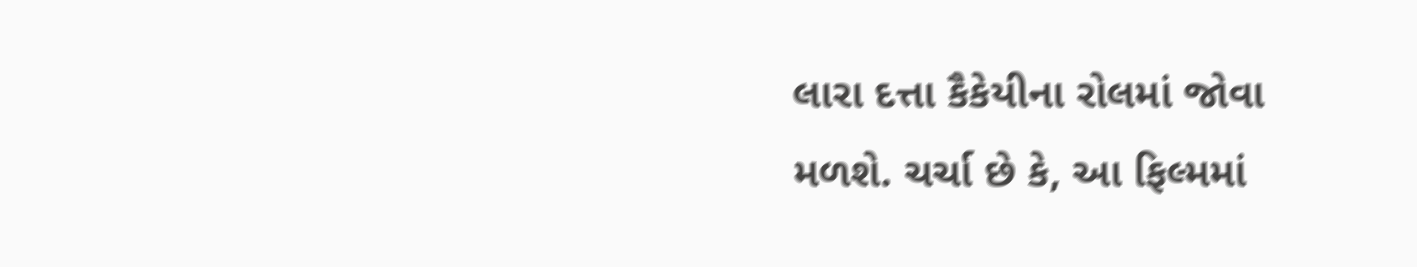લારા દત્તા કૈકેયીના રોલમાં જોવા મળશે. ચર્ચા છે કે, આ ફિલ્મમાં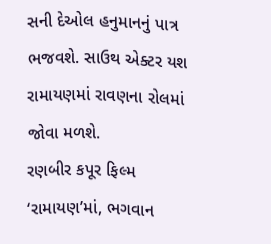સની દેઓલ હનુમાનનું પાત્ર ભજવશે. સાઉથ એક્ટર યશ રામાયણમાં રાવણના રોલમાં જોવા મળશે.
રણબીર કપૂર ફિલ્મ ‘રામાયણ’માં, ભગવાન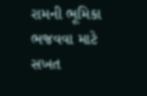રામની ભૂમિકા ભજવવા માટે સખત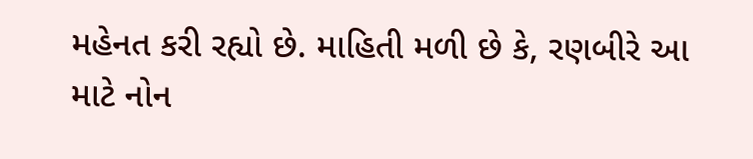મહેનત કરી રહ્યો છે. માહિતી મળી છે કે, રણબીરે આ માટે નોન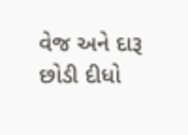વેજ અને દારૂ છોડી દીધો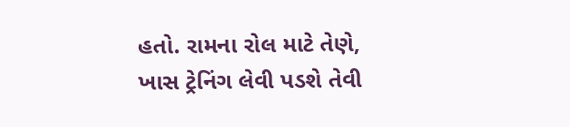હતો. રામના રોલ માટે તેણે, ખાસ ટ્રેનિંગ લેવી પડશે તેવી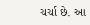ચર્ચા છે. આ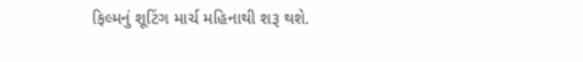ફિલ્મનું શૂટિંગ માર્ચ મહિનાથી શરૂ થશે.